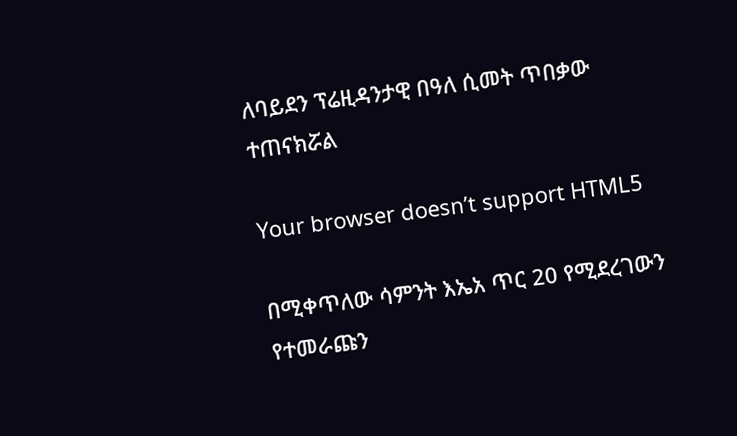ለባይደን ፕሬዚዳንታዊ በዓለ ሲመት ጥበቃው ተጠናክሯል

Your browser doesn’t support HTML5

በሚቀጥለው ሳምንት እኤአ ጥር 20 የሚደረገውን የተመራጩን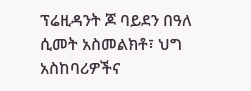ፕሬዚዳንት ጆ ባይደን በዓለ ሲመት አስመልክቶ፣ ህግ አስከባሪዎችና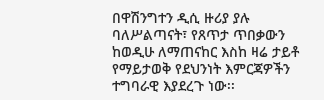በዋሽንግተን ዲሲ ዙሪያ ያሉ ባለሥልጣናት፣ የጸጥታ ጥበቃውን ከወዲሁ ለማጠናከር እስከ ዛሬ ታይቶ የማይታወቅ የደህንነት እምርጃዎችን ተግባራዊ እያደረጉ ነው፡፡